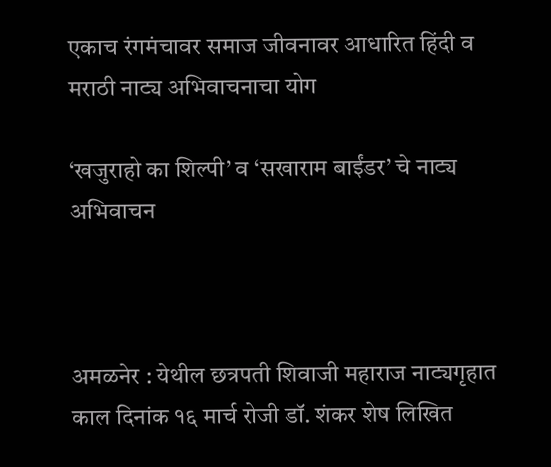एकाच रंगमंचावर समाज जीवनावर आधारित हिंदी व मराठी नाट्य अभिवाचनाचा योग

‘खजुराहो का शिल्पी’ व ‘सखाराम बाईंडर’ चे नाट्य अभिवाचन



अमळनेर : येथील छत्रपती शिवाजी महाराज नाट्यगृहात काल दिनांक १६ मार्च रोजी डॉ. शंकर शेष लिखित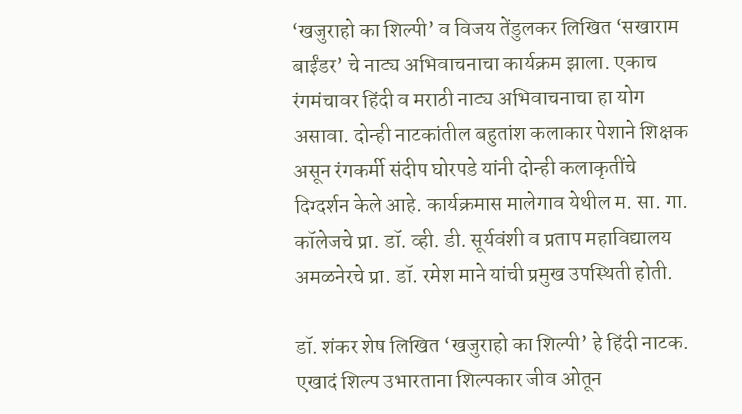‘खजुराहो का शिल्पी’ व विजय तेंडुलकर लिखित ‘सखाराम बाईंडर’ चे नाट्य अभिवाचनाचा कार्यक्रम झाला. एकाच रंगमंचावर हिंदी व मराठी नाट्य अभिवाचनाचा हा योग असावा. दोन्ही नाटकांतील बहुतांश कलाकार पेशाने शिक्षक असून रंगकर्मी संदीप घोरपडे यांनी दोन्ही कलाकृतींचे दिग्दर्शन केले आहे. कार्यक्रमास मालेगाव येथील म. सा. गा. कॉलेजचे प्रा. डॉ. व्ही. डी. सूर्यवंशी व प्रताप महाविद्यालय अमळनेरचे प्रा. डॉ. रमेश माने यांची प्रमुख उपस्थिती होती.

डॉ. शंकर शेष लिखित ‘खजुराहो का शिल्पी’ हे हिंदी नाटक. एखादं शिल्प उभारताना शिल्पकार जीव ओतून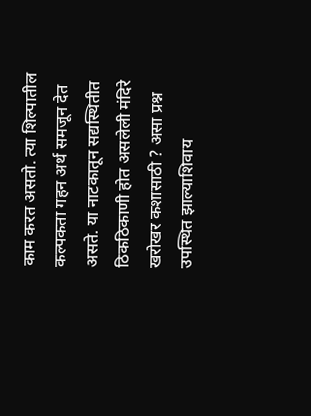काम करत असतो. त्या शिल्पातील कल्पकता गहन अर्थ समजून देत असते. या नाटकातून सद्यस्थितीत ठिकठिकाणी होत असलेली मंदिरे खरोखर कशासाठी ? असा प्रश्न उपस्थित झाल्याशिवाय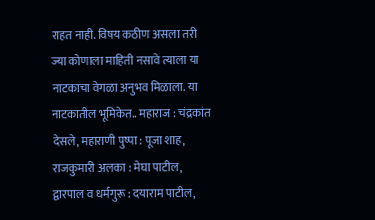राहत नाही. विषय कठीण असला तरी ज्या कोणाला माहिती नसावे त्याला या नाटकाचा वेगळा अनुभव मिळाला. या नाटकातील भूमिकेत.. महाराज : चंद्रकांत देसले, महाराणी पुष्पा : पूजा शाह, राजकुमारी अलका : मेघा पाटील, द्वारपाल व धर्मगुरू : दयाराम पाटील,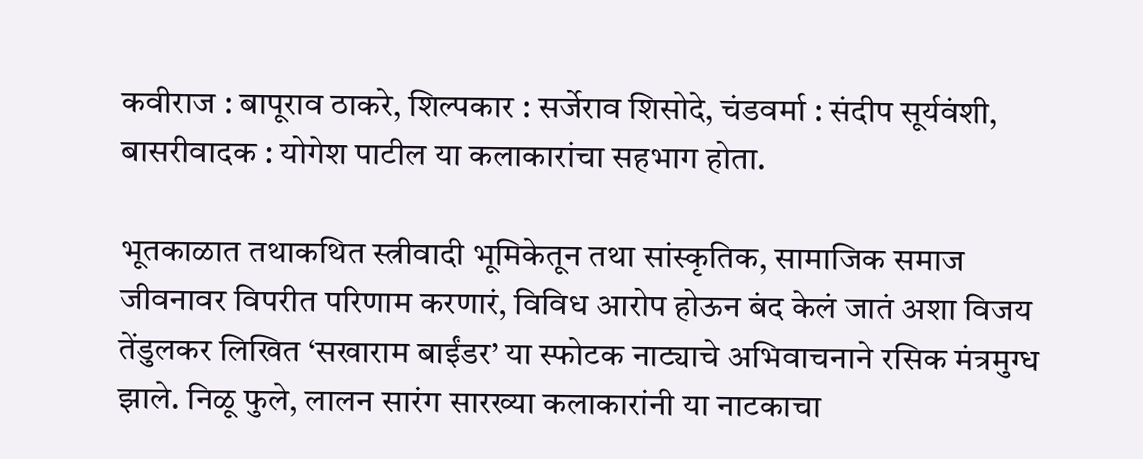कवीराज : बापूराव ठाकरे, शिल्पकार : सर्जेराव शिसोदे, चंडवर्मा : संदीप सूर्यवंशी, बासरीवादक : योगेश पाटील या कलाकारांचा सहभाग होता.

भूतकाळात तथाकथित स्त्रीवादी भूमिकेतून तथा सांस्कृतिक, सामाजिक समाज जीवनावर विपरीत परिणाम करणारं, विविध आरोप होऊन बंद केलं जातं अशा विजय तेंडुलकर लिखित ‘सखाराम बाईंडर’ या स्फोटक नाट्याचे अभिवाचनाने रसिक मंत्रमुग्ध झाले. निळू फुले, लालन सारंग सारख्या कलाकारांनी या नाटकाचा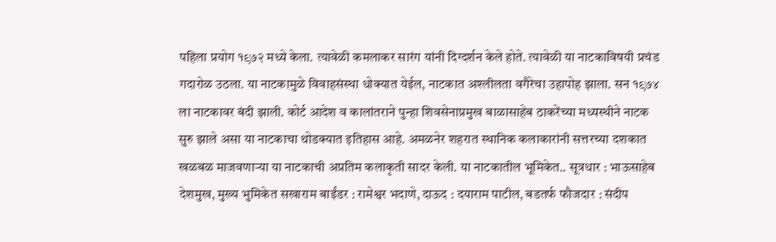पहिला प्रयोग १९७२ मध्ये केला. त्यावेळी कमलाकर सारंग यांनी दिग्दर्शन केले होते. त्यावेळी या नाटकाविषयी प्रचंड गदारोळ उठला. या नाटकामुळे विवाहसंस्था धोक्यात येईल, नाटकात अश्लीलता वगैरेचा उहापोह झाला. सन १९७४ ला नाटकावर बंदी झाली. कोर्ट आदेश व कालांतराने पुन्हा शिवसेनाप्रमुख बाळासाहेब ठाकरेंच्या मध्यस्थीने नाटक सुरु झाले असा या नाटकाचा थोडक्यात इतिहास आहे. अमळनेर शहरात स्थानिक कलाकारांनी सत्तरच्या दशकात खळबळ माजवणाऱ्या या नाटकाची अप्रतिम कलाकृती सादर केली. या नाटकातील भूमिकेत.. सूत्रधार : भाऊसाहेब देशमुख, मुख्य भुमिकेत सखाराम बाईंडर : रामेश्वर भदाणे, दाऊद : दयाराम पाटील, बडतर्फ फौजदार : संदीप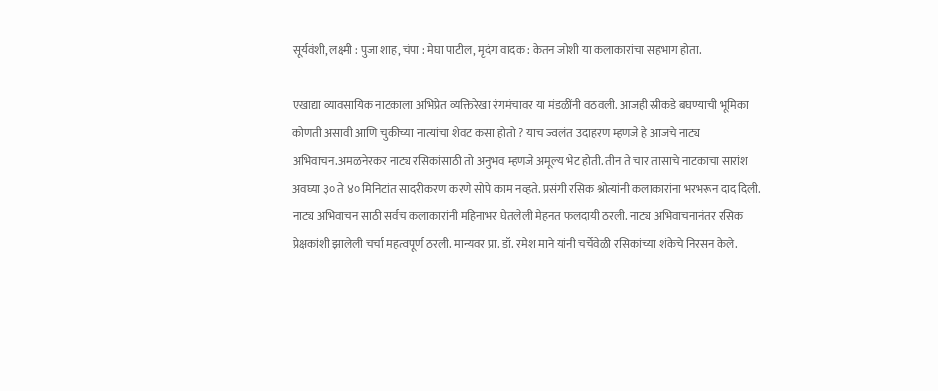सूर्यवंशी, लक्ष्मी : पुजा शाह, चंपा : मेघा पाटील, मृदंग वादक : केतन जोशी या कलाकारांचा सहभाग होता.

एखाद्या व्यावसायिक नाटकाला अभिप्रेत व्यक्तिरेखा रंगमंचावर या मंडळींनी वठवली. आजही स्रीकडे बघण्याची भूमिका कोणती असावी आणि चुकीच्या नात्यांचा शेवट कसा होतो ? याच ज्वलंत उदाहरण म्हणजे हे आजचे नाट्य अभिवाचन.अमळनेरकर नाट्य रसिकांसाठी तो अनुभव म्हणजे अमूल्य भेट होती. तीन ते चार तासाचे नाटकाचा सारांश अवघ्या ३० ते ४० मिनिटांत सादरीकरण करणे सोपे काम नव्हते. प्रसंगी रसिक श्रोत्यांनी कलाकारांना भरभरून दाद दिली. नाट्य अभिवाचन साठी सर्वच कलाकारांनी महिनाभर घेतलेली मेहनत फलदायी ठरली. नाट्य अभिवाचनानंतर रसिक प्रेक्षकांशी झालेली चर्चा महत्वपूर्ण ठरली. मान्यवर प्रा. डॉ. रमेश माने यांनी चर्चेवेळी रसिकांच्या शंकेचे निरसन केले.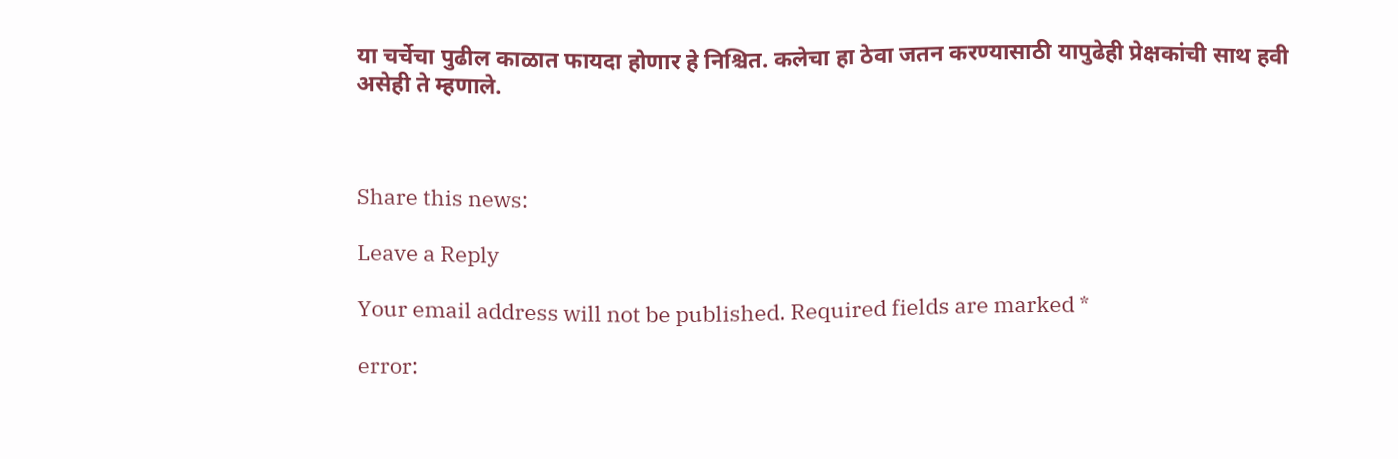या चर्चेचा पुढील काळात फायदा होणार हे निश्चित. कलेचा हा ठेवा जतन करण्यासाठी यापुढेही प्रेक्षकांची साथ हवी असेही ते म्हणाले.



Share this news:

Leave a Reply

Your email address will not be published. Required fields are marked *

error: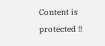Content is protected !!